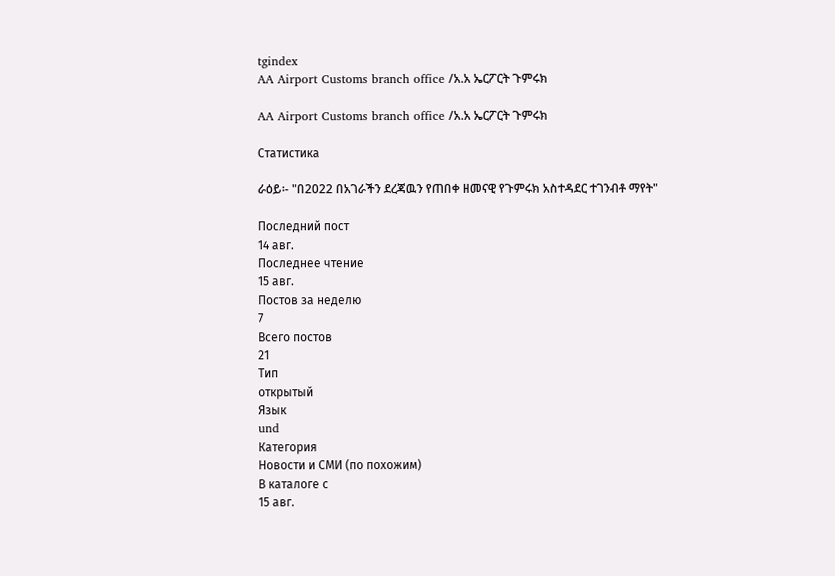tgindex
AA Airport Customs branch office /አ.አ ኤርፖርት ጉምሩክ

AA Airport Customs branch office /አ.አ ኤርፖርት ጉምሩክ

Статистика

ራዕይ፡- "በ2022 በአገራችን ደረጃዉን የጠበቀ ዘመናዊ የጉምሩክ አስተዳደር ተገንብቶ ማየት"

Последний пост
14 авг.
Последнее чтение
15 авг.
Постов за неделю
7
Всего постов
21
Тип
открытый
Язык
und
Категория
Новости и СМИ (по похожим)
В каталоге с
15 авг.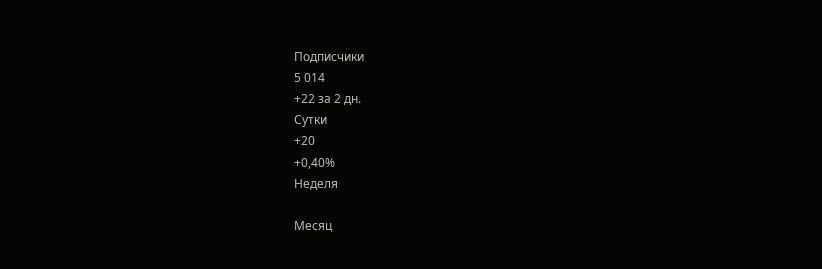Подписчики
5 014
+22 за 2 дн.
Сутки
+20
+0,40%
Неделя

Месяц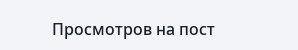Просмотров на пост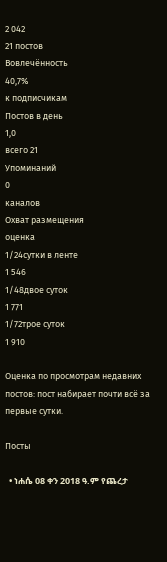2 042
21 постов
Вовлечённость
40,7%
к подписчикам
Постов в день
1,0
всего 21
Упоминаний
0
каналов
Охват размещения
оценка
1/24сутки в ленте
1 546
1/48двое суток
1 771
1/72трое суток
1 910

Оценка по просмотрам недавних постов: пост набирает почти всё за первые сутки.

Посты

  • ነሐሴ 08 ቀን 2018 ዓ.ም የጨረታ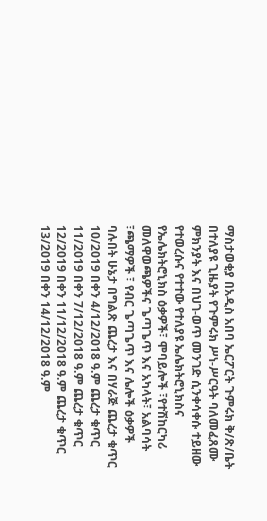ማስታወቂያ በአዲስ አበባ ኤርፖርት ጉምሩክ ቅ/ጽ/ቤት በተለያዩ ጊዜያት የጉምሩክ ሥነ-ሥርዓት ባለመፈጸሙ ምክንያት እና በህገ-ወጥ መንገድ ሲንቀሳቀሱ ተይዘው የተወረሱና የተተው የተለያዩ ኤሌክትሮኒክስና የኤሌክትሮኒክስ ዕቃዎች፣ ሞባይሎች ፣የተሽከርካሪ መለዋወጫዎችና ጌጣጌጥ እና አካላት፣ አልባሳት ፣ጫማዎች ፣ የብር ጌጣጌጥ እና ሌሎች ዕቃዎች ባሉበት ሁኔታ በግልጽ ጨረታ እና በሃራጅ ጨረታ ቁጥር 10/2019 በቀን 4/12/2018 ዓ.ም ጨረታ ቁጥር 11/2019 በቀን 7/12/2018 ዓ.ም ጨረታ ቁጥር 12/2019 በቀን 11/12/2018 ዓ.ም ጨረታ ቁጥር 13/2019 በቀን 14/12/2018 ዓ.ም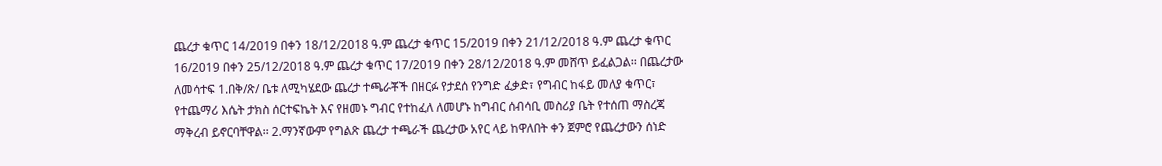ጨረታ ቁጥር 14/2019 በቀን 18/12/2018 ዓ.ም ጨረታ ቁጥር 15/2019 በቀን 21/12/2018 ዓ.ም ጨረታ ቁጥር 16/2019 በቀን 25/12/2018 ዓ.ም ጨረታ ቁጥር 17/2019 በቀን 28/12/2018 ዓ.ም መሸጥ ይፈልጋል፡፡ በጨረታው ለመሳተፍ 1.በቅ/ጽ/ ቤቱ ለሚካሄደው ጨረታ ተጫራቾች በዘርፉ የታደሰ የንግድ ፈቃድ፣ የግብር ከፋይ መለያ ቁጥር፣ የተጨማሪ እሴት ታክስ ሰርተፍኬት እና የዘመኑ ግብር የተከፈለ ለመሆኑ ከግብር ሰብሳቢ መስሪያ ቤት የተሰጠ ማስረጃ ማቅረብ ይኖርባቸዋል፡፡ 2.ማንኛውም የግልጽ ጨረታ ተጫራች ጨረታው አየር ላይ ከዋለበት ቀን ጀምሮ የጨረታውን ሰነድ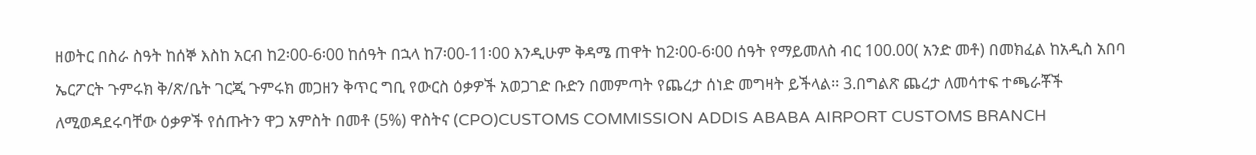ዘወትር በስራ ስዓት ከሰኞ እስከ አርብ ከ2፡00-6፡00 ከሰዓት በኋላ ከ7፡00-11፡00 እንዲሁም ቅዳሜ ጠዋት ከ2፡00-6፡00 ሰዓት የማይመለስ ብር 100.00( አንድ መቶ) በመክፈል ከአዲስ አበባ ኤርፖርት ጉምሩክ ቅ/ጽ/ቤት ገርጂ ጉምሩክ መጋዘን ቅጥር ግቢ የውርስ ዕቃዎች አወጋገድ ቡድን በመምጣት የጨረታ ሰነድ መግዛት ይችላል፡፡ 3.በግልጽ ጨረታ ለመሳተፍ ተጫራቾች ለሚወዳደሩባቸው ዕቃዎች የሰጡትን ዋጋ አምስት በመቶ (5%) ዋስትና (CPO)CUSTOMS COMMISSION ADDIS ABABA AIRPORT CUSTOMS BRANCH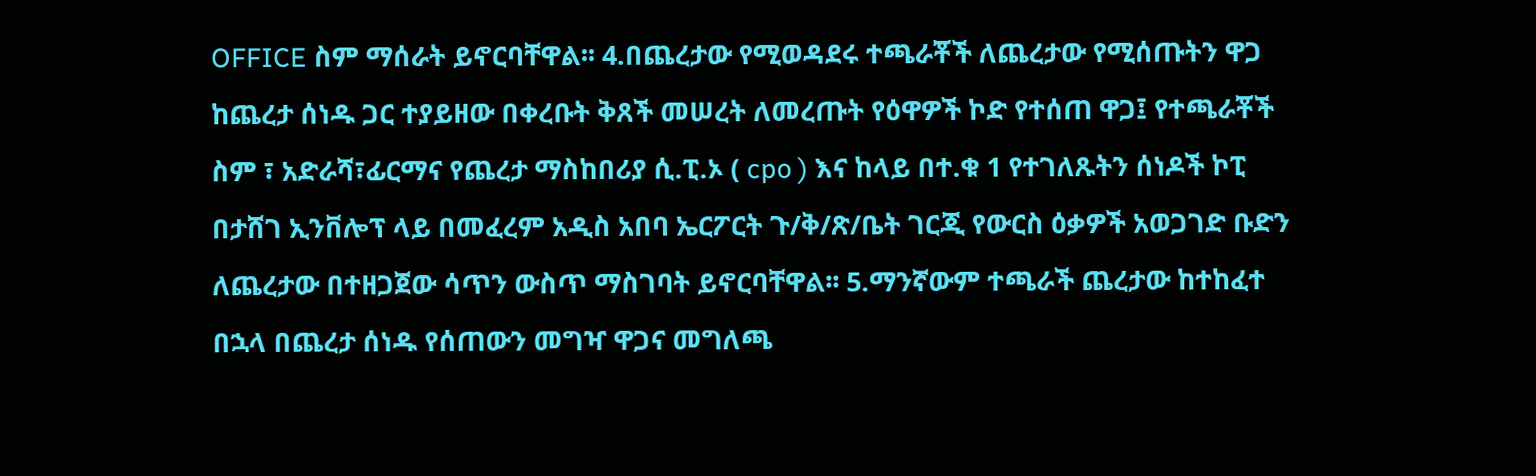OFFICE ስም ማሰራት ይኖርባቸዋል፡፡ 4.በጨረታው የሚወዳደሩ ተጫራቾች ለጨረታው የሚሰጡትን ዋጋ ከጨረታ ሰነዱ ጋር ተያይዘው በቀረቡት ቅጸች መሠረት ለመረጡት የዕዋዎች ኮድ የተሰጠ ዋጋ፤ የተጫራቾች ስም ፣ አድራሻ፣ፊርማና የጨረታ ማስከበሪያ ሲ.ፒ.ኦ ( cpo ) እና ከላይ በተ.ቁ 1 የተገለጹትን ሰነዶች ኮፒ በታሸገ ኢንቨሎፕ ላይ በመፈረም አዲስ አበባ ኤርፖርት ጉ/ቅ/ጽ/ቤት ገርጂ የውርስ ዕቃዎች አወጋገድ ቡድን ለጨረታው በተዘጋጀው ሳጥን ውስጥ ማስገባት ይኖርባቸዋል፡፡ 5.ማንኛውም ተጫራች ጨረታው ከተከፈተ በኋላ በጨረታ ሰነዱ የሰጠውን መግዣ ዋጋና መግለጫ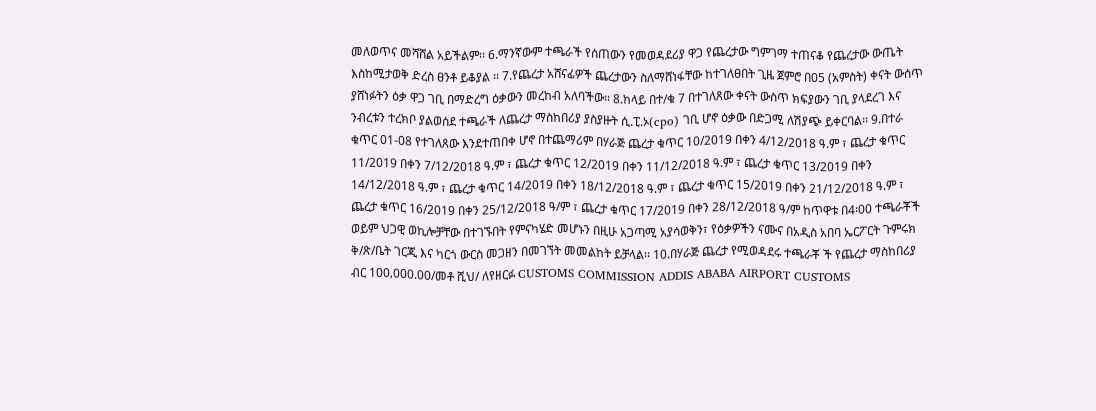መለወጥና መሻሸል አይችልም፡፡ 6.ማንኛውም ተጫራች የሰጠውን የመወዳደሪያ ዋጋ የጨረታው ግምገማ ተጠናቆ የጨረታው ውጤት እስከሚታወቅ ድረስ ፀንቶ ይቆያል ፡፡ 7.የጨረታ አሸናፊዎች ጨረታውን ስለማሸነፋቸው ከተገለፀበት ጊዜ ጀምሮ በ05 (አምስት) ቀናት ውሰጥ ያሸነፉትን ዕቃ ዋጋ ገቢ በማድረግ ዕቃውን መረከብ አለባችው፡፡ 8.ከላይ በተ/ቁ 7 በተገለጸው ቀናት ውስጥ ክፍያውን ገቢ ያላደረገ እና ንብረቱን ተረክቦ ያልወሰደ ተጫራች ለጨረታ ማስከበሪያ ያስያዙት ሲ.ፒ.ኦ(cpo) ገቢ ሆኖ ዕቃው በድጋሚ ለሽያጭ ይቀርባል፡፡ 9.በተራ ቁጥር 01-08 የተገለጸው እንደተጠበቀ ሆኖ በተጨማሪም በሃራጅ ጨረታ ቁጥር 10/2019 በቀን 4/12/2018 ዓ.ም ፣ ጨረታ ቁጥር 11/2019 በቀን 7/12/2018 ዓ.ም ፣ ጨረታ ቁጥር 12/2019 በቀን 11/12/2018 ዓ.ም ፣ ጨረታ ቁጥር 13/2019 በቀን 14/12/2018 ዓ.ም ፣ ጨረታ ቁጥር 14/2019 በቀን 18/12/2018 ዓ.ም ፣ ጨረታ ቁጥር 15/2019 በቀን 21/12/2018 ዓ.ም ፣ ጨረታ ቁጥር 16/2019 በቀን 25/12/2018 ዓ/ም ፣ ጨረታ ቁጥር 17/2019 በቀን 28/12/2018 ዓ/ም ከጥዋቱ በ4፡00 ተጫራቾች ወይም ህጋዊ ወኪሎቻቸው በተገኙበት የምናካሄድ መሆኑን በዚሁ አጋጣሚ አያሳወቅን፣ የዕቃዎችን ናሙና በአዲስ አበባ ኤርፖርት ጉምሩክ ቅ/ጽ/ቤት ገርጂ እና ካርጎ ውርስ መጋዘን በመገኘት መመልከት ይቻላል፡፡ 10.በሃራጅ ጨረታ የሚወዳደሩ ተጫራቾ ች የጨረታ ማስከበሪያ ብር 100‚000.00/መቶ ሺህ/ ለየዘርፉ CUSTOMS COMMISSION ADDIS ABABA AIRPORT CUSTOMS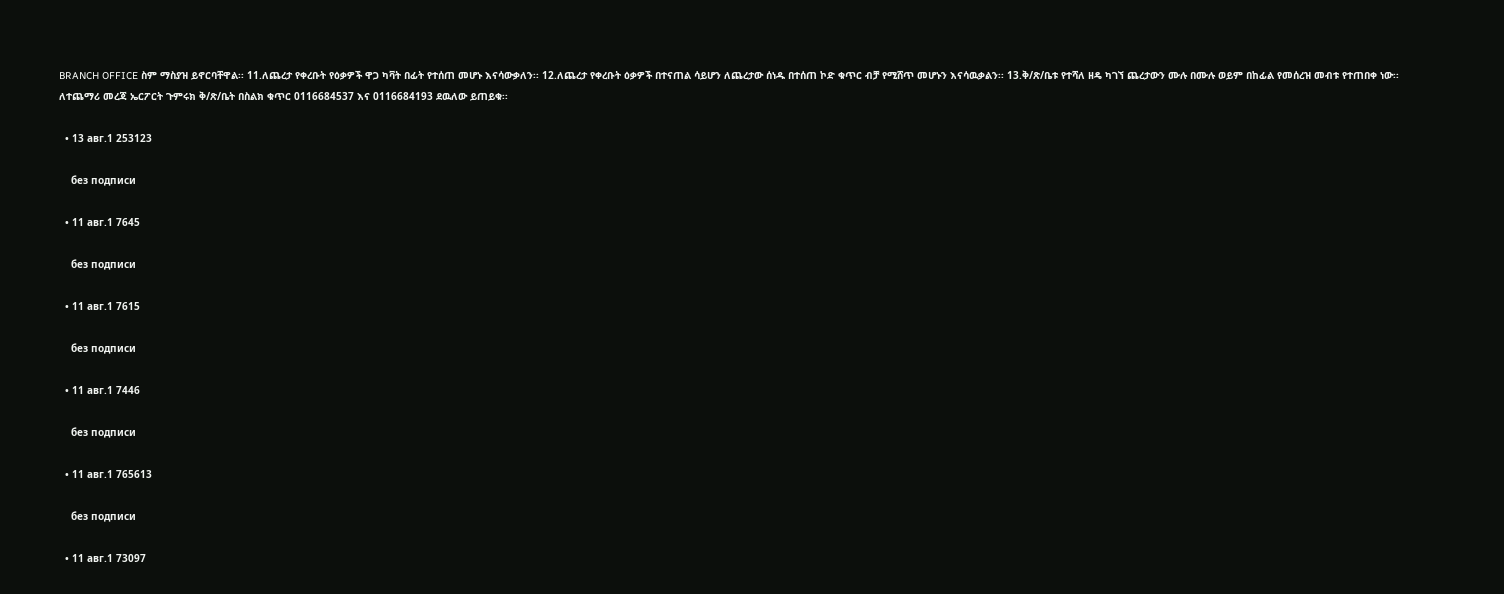BRANCH OFFICE ስም ማስያዝ ይኖርባቸዋል፡፡ 11.ለጨረታ የቀረቡት የዕቃዎች ዋጋ ካቫት በፊት የተሰጠ መሆኑ እናሳውቃለን፡፡ 12.ለጨረታ የቀረቡት ዕቃዎች በተናጠል ሳይሆን ለጨረታው ሰነዱ በተሰጠ ኮድ ቁጥር ብቻ የሚሸጥ መሆኑን እናሳዉቃልን፡፡ 13.ቅ/ጽ/ቤቱ የተሻለ ዘዴ ካገኘ ጨረታውን ሙሉ በሙሉ ወይም በከፊል የመሰረዝ መብቱ የተጠበቀ ነው፡፡ ለተጨማሪ መረጃ ኤርፖርት ጉምሩክ ቅ/ጽ/ቤት በስልክ ቁጥር 0116684537 እና 0116684193 ደዉለው ይጠይቁ፡፡

  • 13 авг.1 253123

    без подписи

  • 11 авг.1 7645

    без подписи

  • 11 авг.1 7615

    без подписи

  • 11 авг.1 7446

    без подписи

  • 11 авг.1 765613

    без подписи

  • 11 авг.1 73097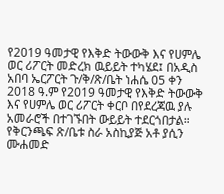የ2019 ዓመታዊ የእቅድ ትውውቅ እና የሀምሌ ወር ሪፖርት መድረክ ዉይይት ተካሄደ፤ በአዲስ አበባ ኤርፖርት ጉ/ቅ/ጽ/ቤት ነሐሴ 05 ቀን 2018 ዓ.ም የ2019 ዓመታዊ የእቅድ ትውውቅ እና የሀምሌ ወር ሪፖርት ቀርቦ በየደረጃዉ ያሉ አመራሮች በተገኙበት ውይይት ተደርጎበታል። የቅርንጫፍ ጽ/ቤቱ ስራ አስኪያጅ አቶ ያሲን ሙሐመድ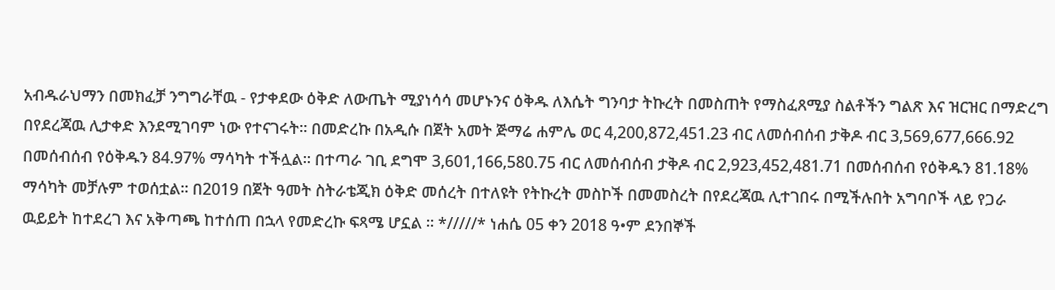አብዱራህማን በመክፈቻ ንግግራቸዉ - የታቀደው ዕቅድ ለውጤት ሚያነሳሳ መሆኑንና ዕቅዱ ለእሴት ግንባታ ትኩረት በመስጠት የማስፈጸሚያ ስልቶችን ግልጽ እና ዝርዝር በማድረግ በየደረጃዉ ሊታቀድ እንደሚገባም ነው የተናገሩት። በመድረኩ በአዲሱ በጀት አመት ጅማሬ ሐምሌ ወር 4,200,872,451.23 ብር ለመሰብሰብ ታቅዶ ብር 3,569,677,666.92 በመሰብሰብ የዕቅዱን 84.97% ማሳካት ተችሏል፡፡ በተጣራ ገቢ ደግሞ 3,601,166,580.75 ብር ለመሰብሰብ ታቅዶ ብር 2,923,452,481.71 በመሰብሰብ የዕቅዱን 81.18% ማሳካት መቻሉም ተወሰቷል፡፡ በ2019 በጀት ዓመት ስትራቴጂክ ዕቅድ መሰረት በተለዩት የትኩረት መስኮች በመመስረት በየደረጃዉ ሊተገበሩ በሚችሉበት አግባቦች ላይ የጋራ ዉይይት ከተደረገ እና አቅጣጫ ከተሰጠ በኋላ የመድረኩ ፍጻሜ ሆኗል ፡፡ */////* ነሐሴ 05 ቀን 2018 ዓ•ም ደንበኞች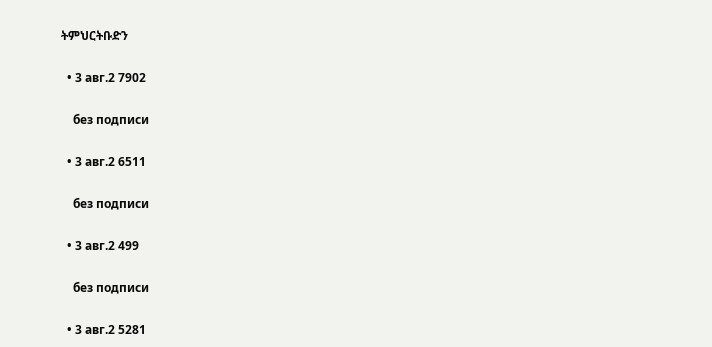ትምህርትቡድን

  • 3 авг.2 7902

    без подписи

  • 3 авг.2 6511

    без подписи

  • 3 авг.2 499

    без подписи

  • 3 авг.2 5281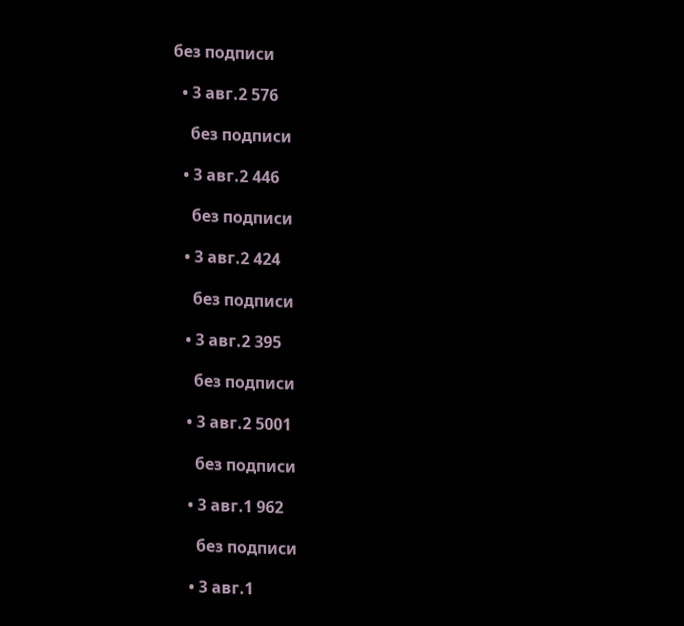без подписи

  • 3 авг.2 576

    без подписи

  • 3 авг.2 446

    без подписи

  • 3 авг.2 424

    без подписи

  • 3 авг.2 395

    без подписи

  • 3 авг.2 5001

    без подписи

  • 3 авг.1 962

    без подписи

  • 3 авг.1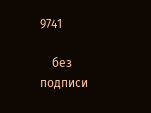9741

    без подписи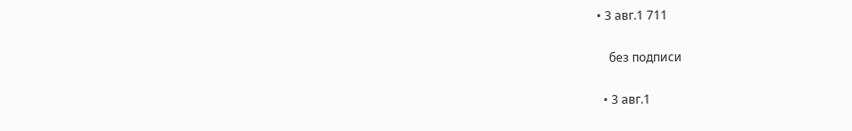• 3 авг.1 711

    без подписи

  • 3 авг.1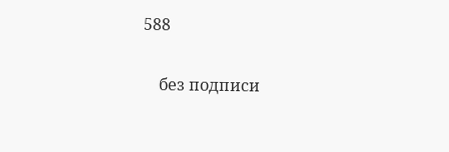588

    без подписи